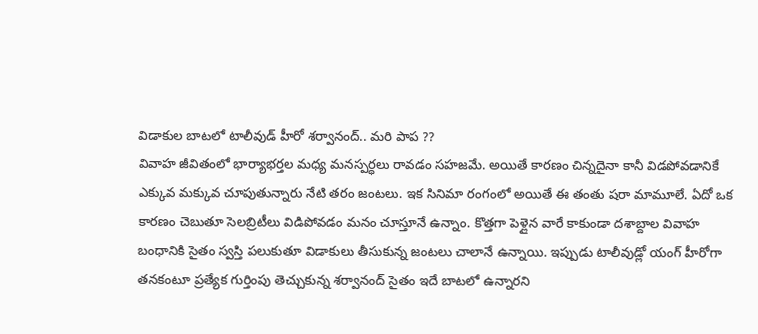విడాకుల బాటలో టాలీవుడ్ హీరో శర్వానంద్.. మరి పాప ??
వివాహ జీవితంలో భార్యాభర్తల మధ్య మనస్పర్ధలు రావడం సహజమే. అయితే కారణం చిన్నదైనా కానీ విడపోవడానికే ఎక్కువ మక్కువ చూపుతున్నారు నేటి తరం జంటలు. ఇక సినిమా రంగంలో అయితే ఈ తంతు షరా మామూలే. ఏదో ఒక కారణం చెబుతూ సెలబ్రిటీలు విడిపోవడం మనం చూస్తూనే ఉన్నాం. కొత్తగా పెళ్లైన వారే కాకుండా దశాబ్దాల వివాహ బంధానికి సైతం స్వస్తి పలుకుతూ విడాకులు తీసుకున్న జంటలు చాలానే ఉన్నాయి. ఇప్పుడు టాలీవుడ్లో యంగ్ హీరోగా తనకంటూ ప్రత్యేక గుర్తింపు తెచ్చుకున్న శర్వానంద్ సైతం ఇదే బాటలో ఉన్నారని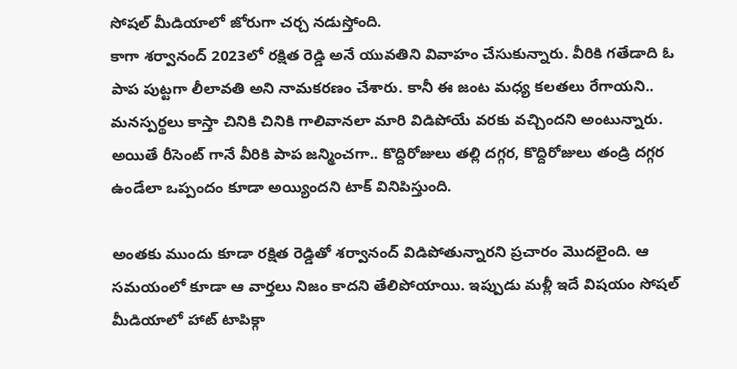సోషల్ మీడియాలో జోరుగా చర్చ నడుస్తోంది.
కాగా శర్వానంద్ 2023లో రక్షిత రెడ్డి అనే యువతిని వివాహం చేసుకున్నారు. వీరికి గతేడాది ఓ పాప పుట్టగా లీలావతి అని నామకరణం చేశారు. కానీ ఈ జంట మధ్య కలతలు రేగాయని.. మనస్పర్థలు కాస్తా చినికి చినికి గాలివానలా మారి విడిపోయే వరకు వచ్చిందని అంటున్నారు. అయితే రీసెంట్ గానే వీరికి పాప జన్మించగా.. కొద్దిరోజులు తల్లి దగ్గర, కొద్దిరోజులు తండ్రి దగ్గర ఉండేలా ఒప్పందం కూడా అయ్యిందని టాక్ వినిపిస్తుంది.

అంతకు ముందు కూడా రక్షిత రెడ్డితో శర్వానంద్ విడిపోతున్నారని ప్రచారం మొదలైంది. ఆ సమయంలో కూడా ఆ వార్తలు నిజం కాదని తేలిపోయాయి. ఇప్పుడు మళ్లీ ఇదే విషయం సోషల్ మీడియాలో హాట్ టాపిక్గా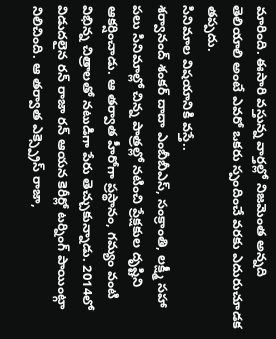మారింది. ఈసారి వస్తున్న వార్తల్లో నిజమెంత అన్నది తెలియాలి అంటే ఎవరో ఒకరు స్పందించే వరకు ఎదురుచూడక తప్పదు.
సినిమాల విషయానికి వస్తే..
శర్వానంద్ శంకర్ దాదా ఎంబీబీఎస్, సంక్రాంతి, లక్ష్మీ సహా పలు సినిమాల్లో చిన్న పాత్రల్లో నటించి ప్రేక్షకుల దృష్టిని ఆకర్షించాడు. ఆ తర్వాత హీరోగా ప్రస్థానం, గమ్యం వంటి విభిన్న చిత్రాలతో నటుడిగా పేరు తెచ్చుకున్నాడు. 2014లో విడుదలైన రన్ రాజా రన్ ఆయన కెరీర్లో టర్నింగ్ పాయింట్గా నిలిచింది. ఆ తర్వాత ఎక్స్ప్రెస్ రాజా,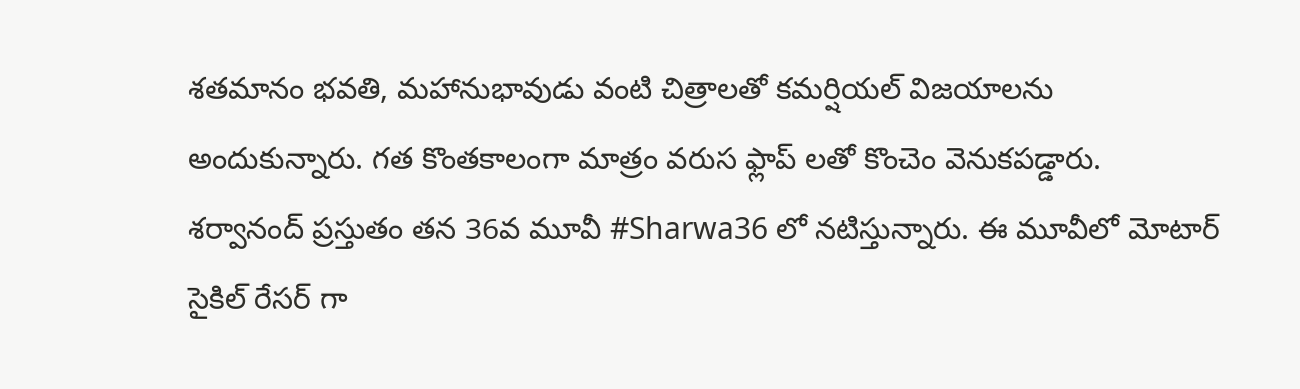శతమానం భవతి, మహానుభావుడు వంటి చిత్రాలతో కమర్షియల్ విజయాలను అందుకున్నారు. గత కొంతకాలంగా మాత్రం వరుస ఫ్లాప్ లతో కొంచెం వెనుకపడ్డారు.
శర్వానంద్ ప్రస్తుతం తన 36వ మూవీ #Sharwa36 లో నటిస్తున్నారు. ఈ మూవీలో మోటార్ సైకిల్ రేసర్ గా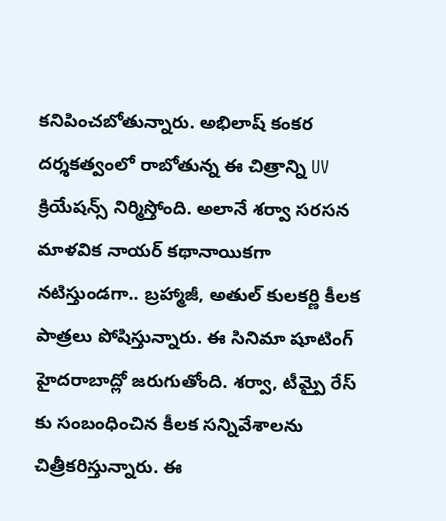కనిపించబోతున్నారు. అభిలాష్ కంకర దర్శకత్వంలో రాబోతున్న ఈ చిత్రాన్ని UV క్రియేషన్స్ నిర్మిస్తోంది. అలానే శర్వా సరసన మాళవిక నాయర్ కథానాయికగా నటిస్తుండగా.. బ్రహ్మాజీ, అతుల్ కులకర్ణి కీలక పాత్రలు పోషిస్తున్నారు. ఈ సినిమా షూటింగ్ హైదరాబాద్లో జరుగుతోంది. శర్వా, టీమ్పై రేస్ కు సంబంధించిన కీలక సన్నివేశాలను చిత్రీకరిస్తున్నారు. ఈ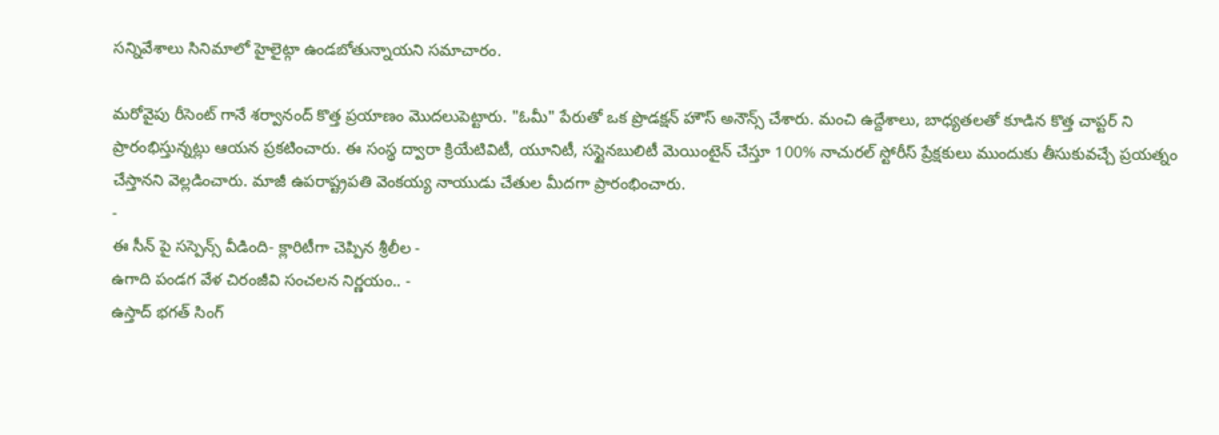సన్నివేశాలు సినిమాలో హైలైట్గా ఉండబోతున్నాయని సమాచారం.

మరోవైపు రీసెంట్ గానే శర్వానంద్ కొత్త ప్రయాణం మొదలుపెట్టారు. "ఓమీ" పేరుతో ఒక ప్రొడక్షన్ హౌస్ అనౌన్స్ చేశారు. మంచి ఉద్దేశాలు, బాధ్యతలతో కూడిన కొత్త చాప్టర్ ని ప్రారంభిస్తున్నట్లు ఆయన ప్రకటించారు. ఈ సంస్థ ద్వారా క్రియేటివిటీ, యూనిటీ, సస్టైనబులిటీ మెయింటైన్ చేస్తూ 100% నాచురల్ స్టోరీస్ ప్రేక్షకులు ముందుకు తీసుకువచ్చే ప్రయత్నం చేస్తానని వెల్లడించారు. మాజీ ఉపరాష్ట్రపతి వెంకయ్య నాయుడు చేతుల మీదగా ప్రారంభించారు.
-
ఈ సీన్ పై సస్పెన్స్ వీడింది- క్లారిటీగా చెప్పిన శ్రీలీల -
ఉగాది పండగ వేళ చిరంజీవి సంచలన నిర్ణయం.. -
ఉస్తాద్ భగత్ సింగ్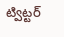ట్విట్టర్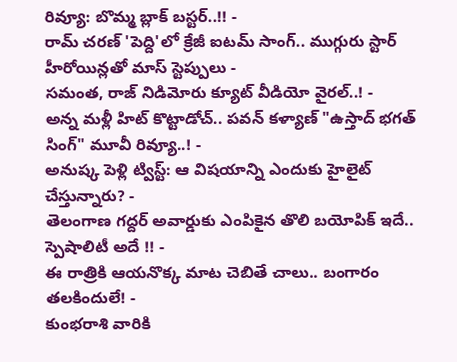రివ్యూ: బొమ్మ బ్లాక్ బస్టర్..!! -
రామ్ చరణ్ 'పెద్ది'లో క్రేజీ ఐటమ్ సాంగ్.. ముగ్గురు స్టార్ హీరోయిన్లతో మాస్ స్టెప్పులు -
సమంత, రాజ్ నిడిమోరు క్యూట్ వీడియో వైరల్..! -
అన్న మళ్లీ హిట్ కొట్టాడోచ్.. పవన్ కళ్యాణ్ "ఉస్తాద్ భగత్ సింగ్" మూవీ రివ్యూ..! -
అనుష్క పెళ్లి ట్విస్ట్: ఆ విషయాన్ని ఎందుకు హైలైట్ చేస్తున్నారు? -
తెలంగాణ గద్దర్ అవార్డుకు ఎంపికైన తొలి బయోపిక్ ఇదే.. స్పెషాలిటీ అదే !! -
ఈ రాత్రికి ఆయనొక్క మాట చెబితే చాలు.. బంగారం తలకిందులే! -
కుంభరాశి వారికి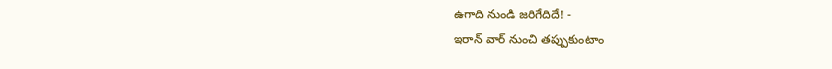ఉగాది నుండి జరిగేదిదే! -
ఇరాన్ వార్ నుంచి తప్పుకుంటాం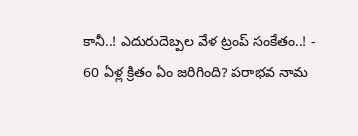కానీ..! ఎదురుదెబ్పల వేళ ట్రంప్ సంకేతం..! -
60 ఏళ్ల క్రితం ఏం జరిగింది? పరాభవ నామ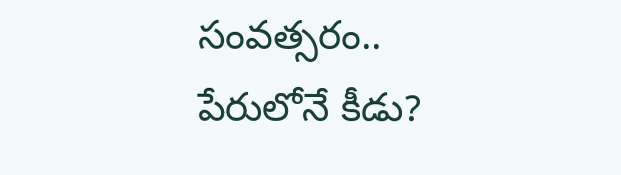సంవత్సరం.. పేరులోనే కీడు?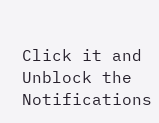Click it and Unblock the Notifications